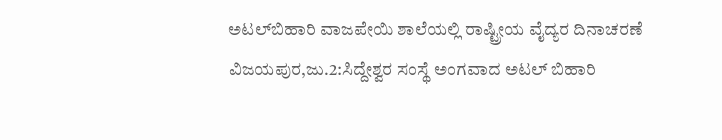ಅಟಲ್‍ಬಿಹಾರಿ ವಾಜಪೇಯಿ ಶಾಲೆಯಲ್ಲಿ ರಾಷ್ಟ್ರೀಯ ವೈದ್ಯರ ದಿನಾಚರಣೆ
ವಿಜಯಪುರ,ಜು.2:ಸಿದ್ದೇಶ್ವರ ಸಂಸ್ಥೆ ಅಂಗವಾದ ಅಟಲ್ ಬಿಹಾರಿ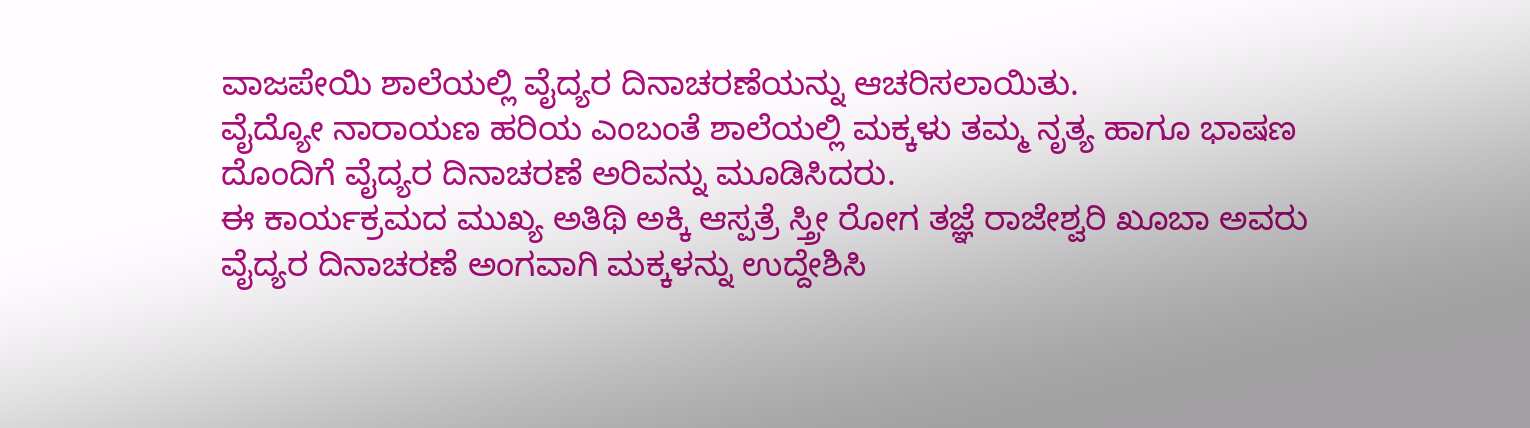ವಾಜಪೇಯಿ ಶಾಲೆಯಲ್ಲಿ ವೈದ್ಯರ ದಿನಾಚರಣೆಯನ್ನು ಆಚರಿಸಲಾಯಿತು.
ವೈದ್ಯೋ ನಾರಾಯಣ ಹರಿಯ ಎಂಬಂತೆ ಶಾಲೆಯಲ್ಲಿ ಮಕ್ಕಳು ತಮ್ಮ ನೃತ್ಯ ಹಾಗೂ ಭಾಷಣ ದೊಂದಿಗೆ ವೈದ್ಯರ ದಿನಾಚರಣೆ ಅರಿವನ್ನು ಮೂಡಿಸಿದರು.
ಈ ಕಾರ್ಯಕ್ರಮದ ಮುಖ್ಯ ಅತಿಥಿ ಅಕ್ಕಿ ಆಸ್ಪತ್ರೆ ಸ್ತ್ರೀ ರೋಗ ತಜ್ಞೆ ರಾಜೇಶ್ವರಿ ಖೂಬಾ ಅವರು ವೈದ್ಯರ ದಿನಾಚರಣೆ ಅಂಗವಾಗಿ ಮಕ್ಕಳನ್ನು ಉದ್ದೇಶಿಸಿ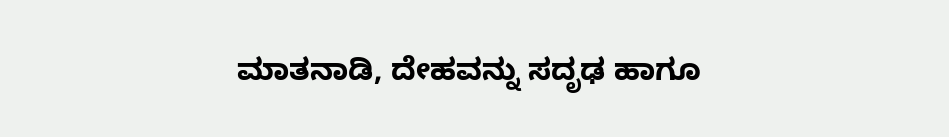ಮಾತನಾಡಿ, ದೇಹವನ್ನು ಸದೃಢ ಹಾಗೂ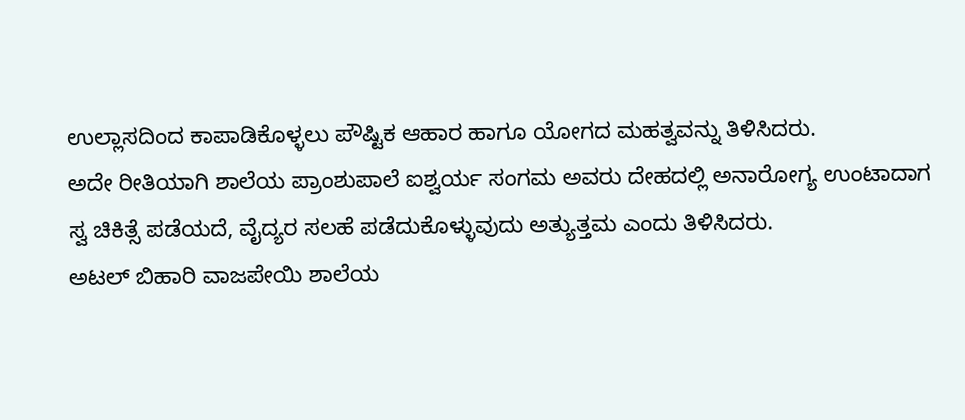ಉಲ್ಲಾಸದಿಂದ ಕಾಪಾಡಿಕೊಳ್ಳಲು ಪೌಷ್ಟಿಕ ಆಹಾರ ಹಾಗೂ ಯೋಗದ ಮಹತ್ವವನ್ನು ತಿಳಿಸಿದರು.
ಅದೇ ರೀತಿಯಾಗಿ ಶಾಲೆಯ ಪ್ರಾಂಶುಪಾಲೆ ಐಶ್ವರ್ಯ ಸಂಗಮ ಅವರು ದೇಹದಲ್ಲಿ ಅನಾರೋಗ್ಯ ಉಂಟಾದಾಗ ಸ್ವ ಚಿಕಿತ್ಸೆ ಪಡೆಯದೆ, ವೈದ್ಯರ ಸಲಹೆ ಪಡೆದುಕೊಳ್ಳುವುದು ಅತ್ಯುತ್ತಮ ಎಂದು ತಿಳಿಸಿದರು.
ಅಟಲ್ ಬಿಹಾರಿ ವಾಜಪೇಯಿ ಶಾಲೆಯ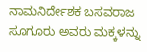ನಾಮನಿರ್ದೇಶಕ ಬಸವರಾಜ ಸೂಗೂರು ಅವರು ಮಕ್ಕಳನ್ನು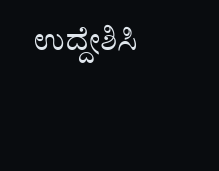ಉದ್ದೇಶಿಸಿ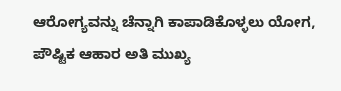ಆರೋಗ್ಯವನ್ನು ಚೆನ್ನಾಗಿ ಕಾಪಾಡಿಕೊಳ್ಳಲು ಯೋಗ, ಪೌಷ್ಟಿಕ ಆಹಾರ ಅತಿ ಮುಖ್ಯ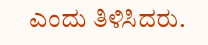ಎಂದು ತಿಳಿಸಿದರು.